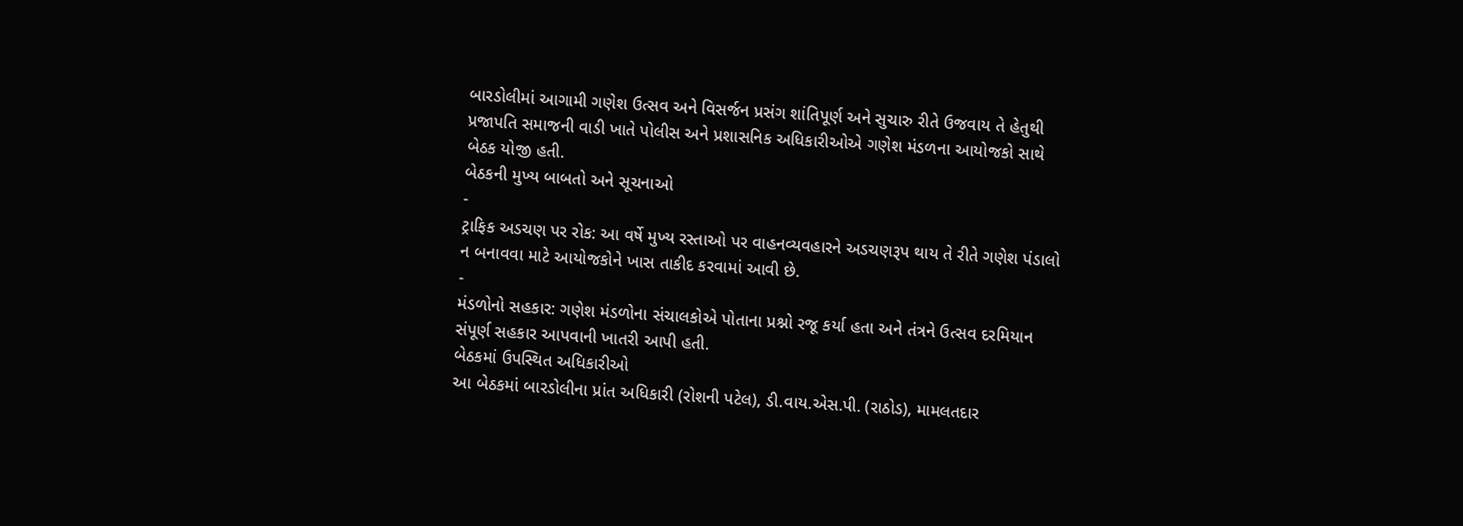બારડોલીમાં આગામી ગણેશ ઉત્સવ અને વિસર્જન પ્રસંગ શાંતિપૂર્ણ અને સુચારુ રીતે ઉજવાય તે હેતુથી પ્રજાપતિ સમાજની વાડી ખાતે પોલીસ અને પ્રશાસનિક અધિકારીઓએ ગણેશ મંડળના આયોજકો સાથે બેઠક યોજી હતી.
બેઠકની મુખ્ય બાબતો અને સૂચનાઓ
-
ટ્રાફિક અડચણ પર રોક: આ વર્ષે મુખ્ય રસ્તાઓ પર વાહનવ્યવહારને અડચણરૂપ થાય તે રીતે ગણેશ પંડાલો ન બનાવવા માટે આયોજકોને ખાસ તાકીદ કરવામાં આવી છે.
-
મંડળોનો સહકાર: ગણેશ મંડળોના સંચાલકોએ પોતાના પ્રશ્નો રજૂ કર્યા હતા અને તંત્રને ઉત્સવ દરમિયાન સંપૂર્ણ સહકાર આપવાની ખાતરી આપી હતી.
બેઠકમાં ઉપસ્થિત અધિકારીઓ
આ બેઠકમાં બારડોલીના પ્રાંત અધિકારી (રોશની પટેલ), ડી.વાય.એસ.પી. (રાઠોડ), મામલતદાર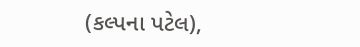(કલ્પના પટેલ),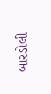બારડોલી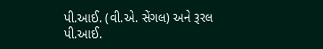પી.આઈ. (વી.એ. સેંગલ) અને રૂરલ પી.આઈ.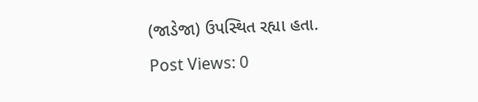(જાડેજા) ઉપસ્થિત રહ્યા હતા.
Post Views: 0